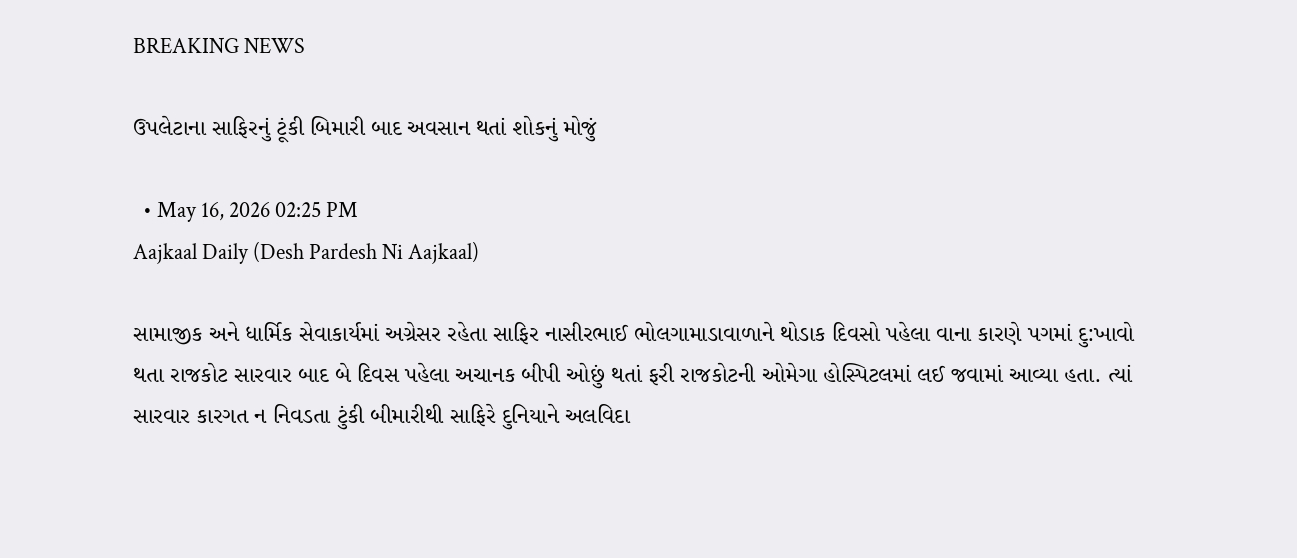BREAKING NEWS

ઉપલેટાના સાફિરનું ટૂંકી બિમારી બાદ અવસાન થતાં શોકનું મોજું

  • May 16, 2026 02:25 PM
Aajkaal Daily (Desh Pardesh Ni Aajkaal)

સામાજીક અને ધાર્મિક સેવાકાર્યમાં અગ્રેસર રહેતા સાફિર નાસીરભાઈ ભોલગામાડાવાળાને થોડાક દિવસો પહેલા વાના કારણે પગમાં દુ:ખાવો થતા રાજકોટ સારવાર બાદ બે દિવસ પહેલા અચાનક બીપી ઓછું થતાં ફરી રાજકોટની ઓમેગા હોસ્પિટલમાં લઈ જવામાં આવ્યા હતા. ત્યાં સારવાર કારગત ન નિવડતા ટુંકી બીમારીથી સાફિરે દુનિયાને અલવિદા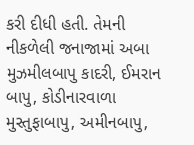કરી દીધી હતી. તેમની નીકળેલી જનાજામાં અબા મુઝમીલબાપુ કાદરી, ઈમરાન બાપુ, કોડીનારવાળા મુસ્તુફાબાપુ, અમીનબાપુ,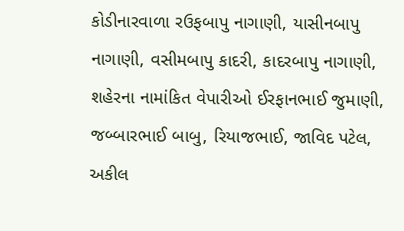કોડીનારવાળા રઉફબાપુ નાગાણી, યાસીનબાપુ નાગાણી, વસીમબાપુ કાદરી, કાદરબાપુ નાગાણી, શહેરના નામાંકિત વેપારીઓ ઈરફાનભાઈ જુમાણી, જબ્બારભાઈ બાબુ, રિયાજભાઈ, જાવિદ પટેલ, અકીલ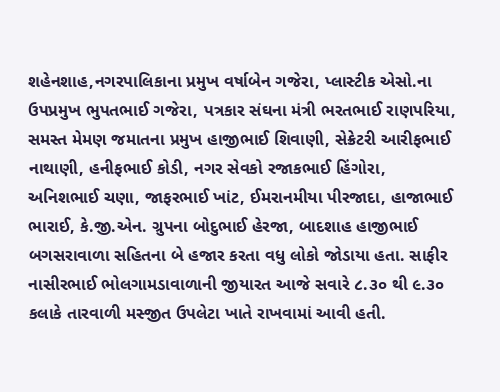શહેનશાહ,નગરપાલિકાના પ્રમુખ વર્ષાબેન ગજેરા, પ્લાસ્ટીક એસો.ના ઉપપ્રમુખ ભુપતભાઈ ગજેરા, પત્રકાર સંઘના મંત્રી ભરતભાઈ રાણપરિયા, સમસ્ત મેમણ જમાતના પ્રમુખ હાજીભાઈ શિવાણી, સેક્રેટરી આરીફભાઈ નાથાણી, હનીફભાઈ કોડી, નગર સેવકો રજાકભાઈ હિંગોરા, અનિશભાઈ ચણા, જાફરભાઈ ખાંટ, ઈમરાનમીયા પીરજાદા, હાજાભાઈ ભારાઈ, કે.જી.એન. ગ્રુપના બોદુભાઈ હેરજા, બાદશાહ હાજીભાઈ બગસરાવાળા સહિતના બે હજાર કરતા વધુ લોકો જોડાયા હતા. સાફીર નાસીરભાઈ ભોલગામડાવાળાની જીયારત આજે સવારે ૮.૩૦ થી ૯.૩૦ કલાકે તારવાળી મસ્જીત ઉપલેટા ખાતે રાખવામાં આવી હતી.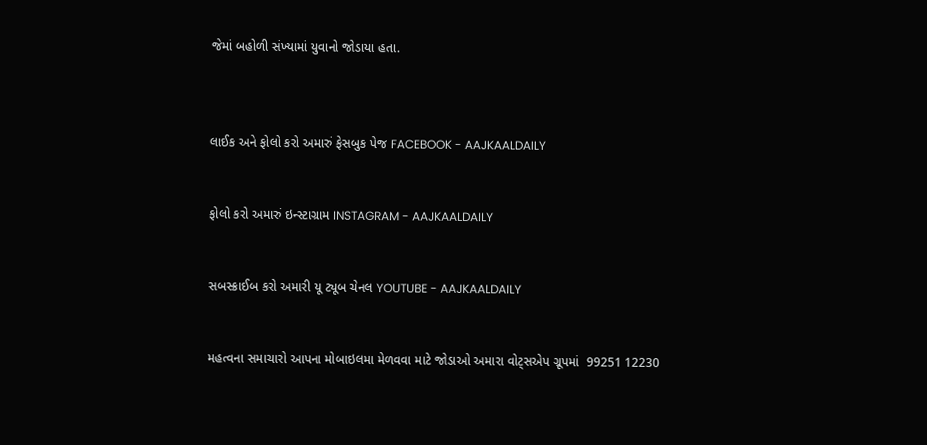જેમાં બહોળી સંખ્યામાં યુવાનો જોડાયા હતા.



લાઈક અને ફોલો કરો અમારું ફેસબુક પેજ FACEBOOK - AAJKAALDAILY


ફોલો કરો અમારું ઇન્સ્ટાગ્રામ INSTAGRAM - AAJKAALDAILY


સબસ્ક્રાઈબ કરો અમારી યૂ ટ્યૂબ ચેનલ YOUTUBE - AAJKAALDAILY


મહત્વના સમાચારો આપના મોબાઇલમા મેળવવા માટે જોડાઓ અમારા વોટ્સએપ ગ્રૂપમાં  99251 12230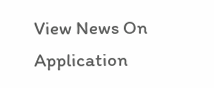View News On Application